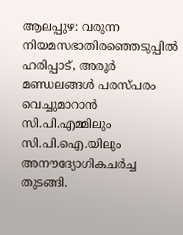ആലപ്പുഴ: വരുന്ന നിയമസഭാതിരഞ്ഞെടുപ്പിൽ ഹരിപ്പാട്, അരൂർ മണ്ഡലങ്ങൾ പരസ്പരം വെച്ചുമാറാൻ സി.പി.എമ്മിലും സി.പി.ഐ.യിലും അനൗദ്യോഗികചർച്ച തുടങ്ങി.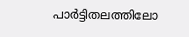പാർട്ടിതലത്തിലോ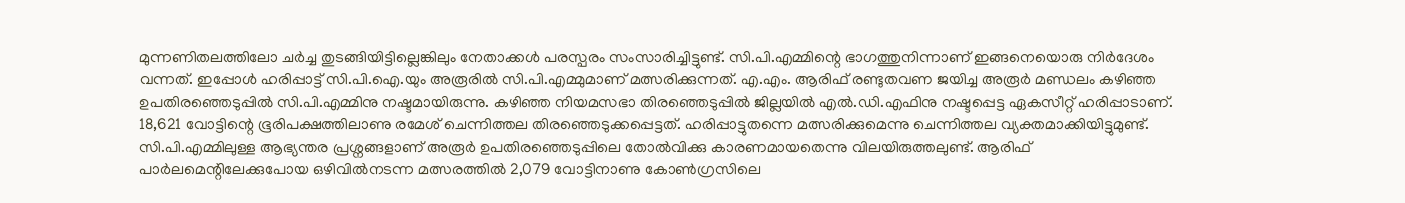മുന്നണിതലത്തിലോ ചർച്ച തുടങ്ങിയിട്ടില്ലെങ്കിലും നേതാക്കൾ പരസ്പരം സംസാരിച്ചിട്ടുണ്ട്. സി.പി.എമ്മിന്റെ ഭാഗത്തുനിന്നാണ് ഇങ്ങനെയൊരു നിർദേശം വന്നത്. ഇപ്പോൾ ഹരിപ്പാട്ട് സി.പി.ഐ.യും അരൂരിൽ സി.പി.എമ്മുമാണ് മത്സരിക്കുന്നത്. എ.എം. ആരിഫ് രണ്ടുതവണ ജയിച്ച അരൂർ മണ്ഡലം കഴിഞ്ഞ ഉപതിരഞ്ഞെടുപ്പിൽ സി.പി.എമ്മിനു നഷ്ടമായിരുന്നു. കഴിഞ്ഞ നിയമസഭാ തിരഞ്ഞെടുപ്പിൽ ജില്ലയിൽ എൽ.ഡി.എഫിനു നഷ്ടപ്പെട്ട ഏകസീറ്റ് ഹരിപ്പാടാണ്. 18,621 വോട്ടിന്റെ ഭൂരിപക്ഷത്തിലാണു രമേശ് ചെന്നിത്തല തിരഞ്ഞെടുക്കപ്പെട്ടത്. ഹരിപ്പാട്ടുതന്നെ മത്സരിക്കുമെന്നു ചെന്നിത്തല വ്യക്തമാക്കിയിട്ടുമുണ്ട്. സി.പി.എമ്മിലുള്ള ആഭ്യന്തര പ്രശ്നങ്ങളാണ് അരൂർ ഉപതിരഞ്ഞെടുപ്പിലെ തോൽവിക്കു കാരണമായതെന്നു വിലയിരുത്തലുണ്ട്. ആരിഫ് പാർലമെന്റിലേക്കുപോയ ഒഴിവിൽനടന്ന മത്സരത്തിൽ 2,079 വോട്ടിനാണു കോൺഗ്രസിലെ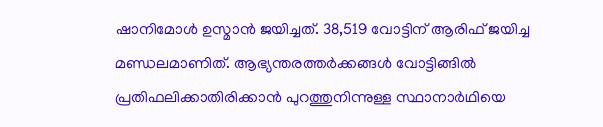ഷാനിമോൾ ഉസ്മാൻ ജയിച്ചത്. 38,519 വോട്ടിന് ആരിഫ് ജയിച്ച മണ്ഡലമാണിത്. ആഭ്യന്തരത്തർക്കങ്ങൾ വോട്ടിങ്ങിൽ പ്രതിഫലിക്കാതിരിക്കാൻ പുറത്തുനിന്നുള്ള സ്ഥാനാർഥിയെ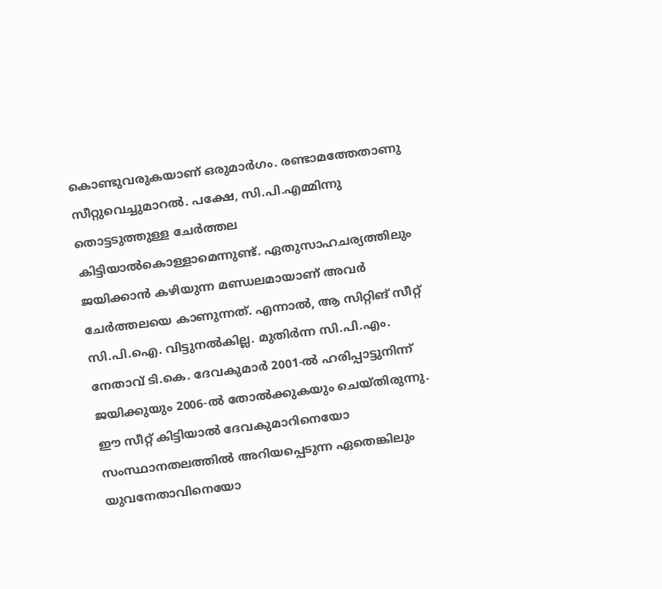കൊണ്ടുവരുകയാണ് ഒരുമാർഗം. രണ്ടാമത്തേതാണു സീറ്റുവെച്ചുമാറൽ. പക്ഷേ, സി.പി.എമ്മിന്നു തൊട്ടടുത്തുള്ള ചേർത്തല കിട്ടിയാൽകൊള്ളാമെന്നുണ്ട്. ഏതുസാഹചര്യത്തിലും ജയിക്കാൻ കഴിയുന്ന മണ്ഡലമായാണ് അവർ ചേർത്തലയെ കാണുന്നത്. എന്നാൽ, ആ സിറ്റിങ് സീറ്റ് സി.പി.ഐ. വിട്ടുനൽകില്ല. മുതിർന്ന സി.പി.എം. നേതാവ് ടി.കെ. ദേവകുമാർ 2001-ൽ ഹരിപ്പാട്ടുനിന്ന് ജയിക്കുയും 2006-ൽ തോൽക്കുകയും ചെയ്തിരുന്നു. ഈ സീറ്റ് കിട്ടിയാൽ ദേവകുമാറിനെയോ സംസ്ഥാനതലത്തിൽ അറിയപ്പെടുന്ന ഏതെങ്കിലും യുവനേതാവിനെയോ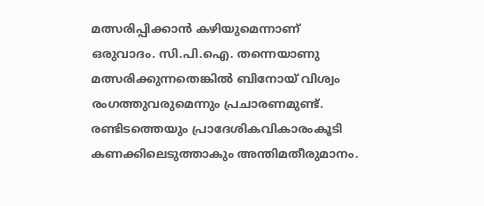മത്സരിപ്പിക്കാൻ കഴിയുമെന്നാണ് ഒരുവാദം. സി.പി.ഐ. തന്നെയാണു മത്സരിക്കുന്നതെങ്കിൽ ബിനോയ് വിശ്വം രംഗത്തുവരുമെന്നും പ്രചാരണമുണ്ട്. രണ്ടിടത്തെയും പ്രാദേശികവികാരംകൂടി കണക്കിലെടുത്താകും അന്തിമതീരുമാനം.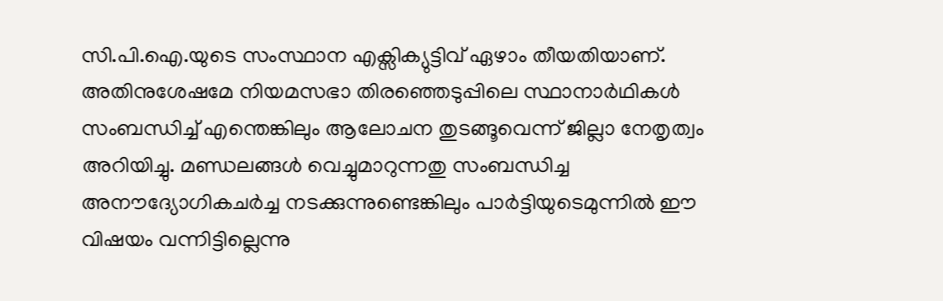സി.പി.ഐ.യുടെ സംസ്ഥാന എക്സിക്യുട്ടിവ് ഏഴാം തീയതിയാണ്. അതിനുശേഷമേ നിയമസഭാ തിരഞ്ഞെടുപ്പിലെ സ്ഥാനാർഥികൾ സംബന്ധിച്ച് എന്തെങ്കിലും ആലോചന തുടങ്ങൂവെന്ന് ജില്ലാ നേതൃത്വം അറിയിച്ചു. മണ്ഡലങ്ങൾ വെച്ചുമാറുന്നതു സംബന്ധിച്ച അനൗദ്യോഗികചർച്ച നടക്കുന്നുണ്ടെങ്കിലും പാർട്ടിയുടെമുന്നിൽ ഈ വിഷയം വന്നിട്ടില്ലെന്നു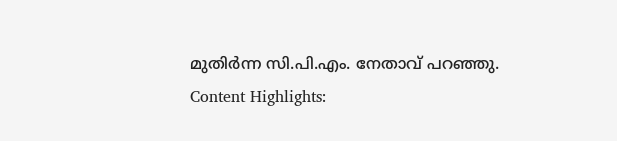മുതിർന്ന സി.പി.എം. നേതാവ് പറഞ്ഞു. Content Highlights: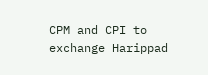CPM and CPI to exchange Harippad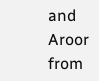and Aroor
from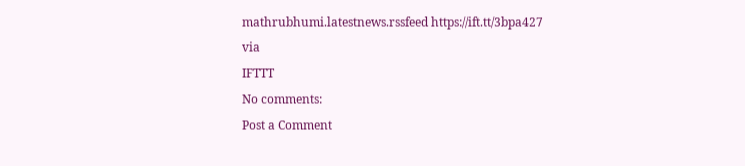mathrubhumi.latestnews.rssfeed https://ift.tt/3bpa427
via
IFTTT
No comments:
Post a Comment